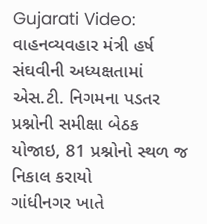Gujarati Video: વાહનવ્યવહાર મંત્રી હર્ષ સંઘવીની અધ્યક્ષતામાં એસ.ટી. નિગમના પડતર પ્રશ્નોની સમીક્ષા બેઠક યોજાઇ, 81 પ્રશ્નોનો સ્થળ જ નિકાલ કરાયો
ગાંધીનગર ખાતે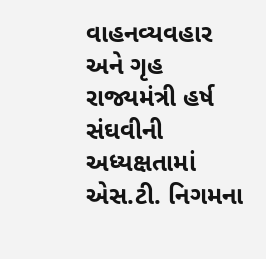વાહનવ્યવહાર અને ગૃહ રાજ્યમંત્રી હર્ષ સંઘવીની અધ્યક્ષતામાં એસ.ટી. નિગમના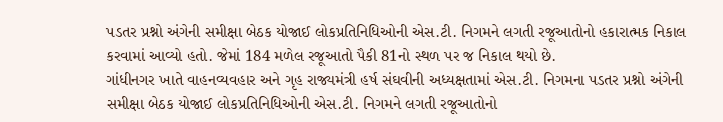પડતર પ્રશ્નો અંગેની સમીક્ષા બેઠક યોજાઈ લોકપ્રતિનિધિઓની એસ.ટી. નિગમને લગતી રજૂઆતોનો હકારાત્મક નિકાલ કરવામાં આવ્યો હતો. જેમાં 184 મળેલ રજૂઆતો પૈકી 81નો સ્થળ પર જ નિકાલ થયો છે.
ગાંધીનગર ખાતે વાહનવ્યવહાર અને ગૃહ રાજ્યમંત્રી હર્ષ સંઘવીની અધ્યક્ષતામાં એસ.ટી. નિગમના પડતર પ્રશ્નો અંગેની સમીક્ષા બેઠક યોજાઈ લોકપ્રતિનિધિઓની એસ.ટી. નિગમને લગતી રજૂઆતોનો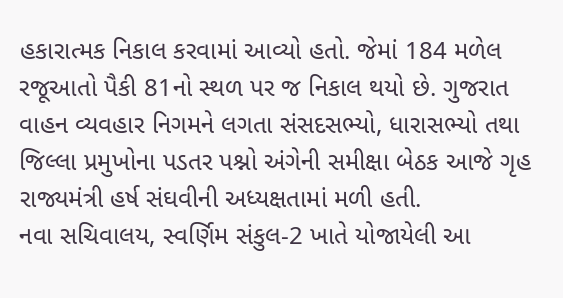હકારાત્મક નિકાલ કરવામાં આવ્યો હતો. જેમાં 184 મળેલ રજૂઆતો પૈકી 81નો સ્થળ પર જ નિકાલ થયો છે. ગુજરાત વાહન વ્યવહાર નિગમને લગતા સંસદસભ્યો, ધારાસભ્યો તથા જિલ્લા પ્રમુખોના પડતર પશ્નો અંગેની સમીક્ષા બેઠક આજે ગૃહ રાજ્યમંત્રી હર્ષ સંઘવીની અધ્યક્ષતામાં મળી હતી.
નવા સચિવાલય, સ્વર્ણિમ સંકુલ-2 ખાતે યોજાયેલી આ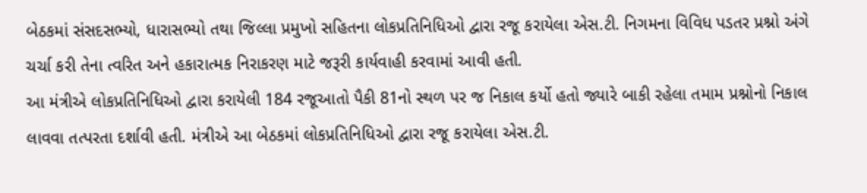બેઠકમાં સંસદસભ્યો, ધારાસભ્યો તથા જિલ્લા પ્રમુખો સહિતના લોકપ્રતિનિધિઓ દ્વારા રજૂ કરાયેલા એસ.ટી. નિગમના વિવિધ પડતર પ્રશ્નો અંગે ચર્ચા કરી તેના ત્વરિત અને હકારાત્મક નિરાકરણ માટે જરૂરી કાર્યવાહી કરવામાં આવી હતી.
આ મંત્રીએ લોકપ્રતિનિધિઓ દ્વારા કરાયેલી 184 રજૂઆતો પૈકી 81નો સ્થળ પર જ નિકાલ કર્યો હતો જ્યારે બાકી રહેલા તમામ પ્રશ્નોનો નિકાલ લાવવા તત્પરતા દર્શાવી હતી. મંત્રીએ આ બેઠકમાં લોકપ્રતિનિધિઓ દ્વારા રજૂ કરાયેલા એસ.ટી.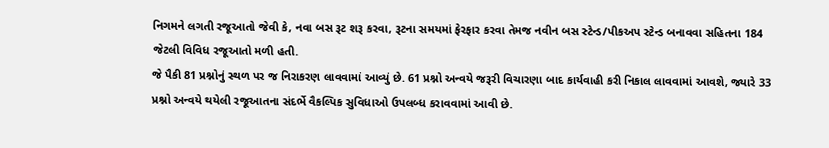નિગમને લગતી રજૂઆતો જેવી કે, નવા બસ રૂટ શરૂ કરવા, રૂટના સમયમાં ફેરફાર કરવા તેમજ નવીન બસ સ્ટેન્ડ/પીકઅપ સ્ટેન્ડ બનાવવા સહિતના 184 જેટલી વિવિધ રજૂઆતો મળી હતી.
જે પૈકી 81 પ્રશ્નોનું સ્થળ પર જ નિરાકરણ લાવવામાં આવ્યું છે. 61 પ્રશ્નો અન્વયે જરૂરી વિચારણા બાદ કાર્યવાહી કરી નિકાલ લાવવામાં આવશે, જ્યારે 33 પ્રશ્નો અન્વયે થયેલી રજૂઆતના સંદર્ભે વૈકલ્પિક સુવિધાઓ ઉપલબ્ધ કરાવવામાં આવી છે.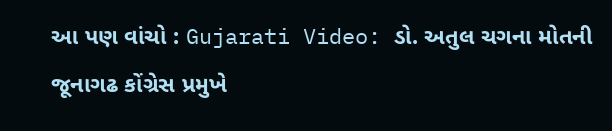આ પણ વાંચો : Gujarati Video: ડો. અતુલ ચગના મોતની જૂનાગઢ કોંગ્રેસ પ્રમુખે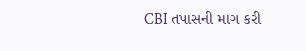CBI તપાસની માગ કરી